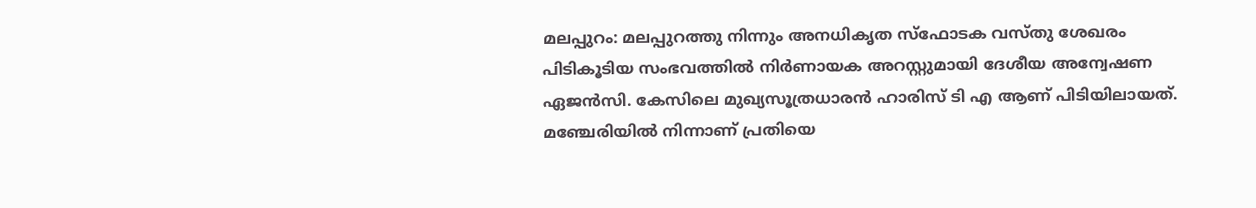മലപ്പുറം: മലപ്പുറത്തു നിന്നും അനധികൃത സ്‌ഫോടക വസ്തു ശേഖരം പിടികൂടിയ സംഭവത്തില്‍ നിര്‍ണായക അറസ്റ്റുമായി ദേശീയ അന്വേഷണ ഏജന്‍സി. കേസിലെ മുഖ്യസൂത്രധാരന്‍ ഹാരിസ് ടി എ ആണ് പിടിയിലായത്. മഞ്ചേരിയില്‍ നിന്നാണ് പ്രതിയെ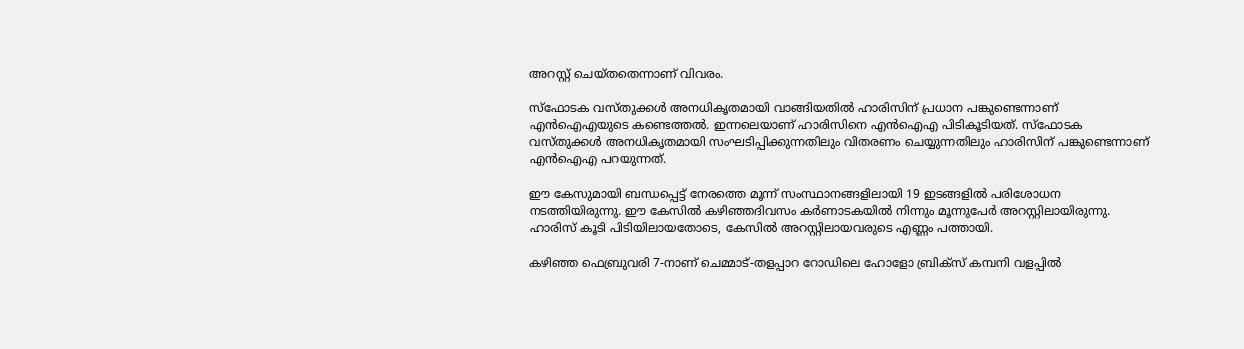അറസ്റ്റ് ചെയ്തതെന്നാണ് വിവരം.

സ്‌ഫോടക വസ്തുക്കള്‍ അനധികൃതമായി വാങ്ങിയതില്‍ ഹാരിസിന് പ്രധാന പങ്കുണ്ടെന്നാണ് എന്‍ഐഎയുടെ കണ്ടെത്തല്‍. ഇന്നലെയാണ് ഹാരിസിനെ എന്‍ഐഎ പിടികൂടിയത്. സ്‌ഫോടക വസ്തുക്കള്‍ അനധികൃതമായി സംഘടിപ്പിക്കുന്നതിലും വിതരണം ചെയ്യുന്നതിലും ഹാരിസിന് പങ്കുണ്ടെന്നാണ് എന്‍ഐഎ പറയുന്നത്.

ഈ കേസുമായി ബന്ധപ്പെട്ട് നേരത്തെ മൂന്ന് സംസ്ഥാനങ്ങളിലായി 19 ഇടങ്ങളില്‍ പരിശോധന നടത്തിയിരുന്നു. ഈ കേസില്‍ കഴിഞ്ഞദിവസം കര്‍ണാടകയില്‍ നിന്നും മൂന്നുപേര്‍ അറസ്റ്റിലായിരുന്നു. ഹാരിസ് കൂടി പിടിയിലായതോടെ, കേസില്‍ അറസ്റ്റിലായവരുടെ എണ്ണം പത്തായി.

കഴിഞ്ഞ ഫെബ്രുവരി 7-നാണ് ചെമ്മാട്-തളപ്പാറ റോഡിലെ ഹോളോ ബ്രിക്‌സ് കമ്പനി വളപ്പില്‍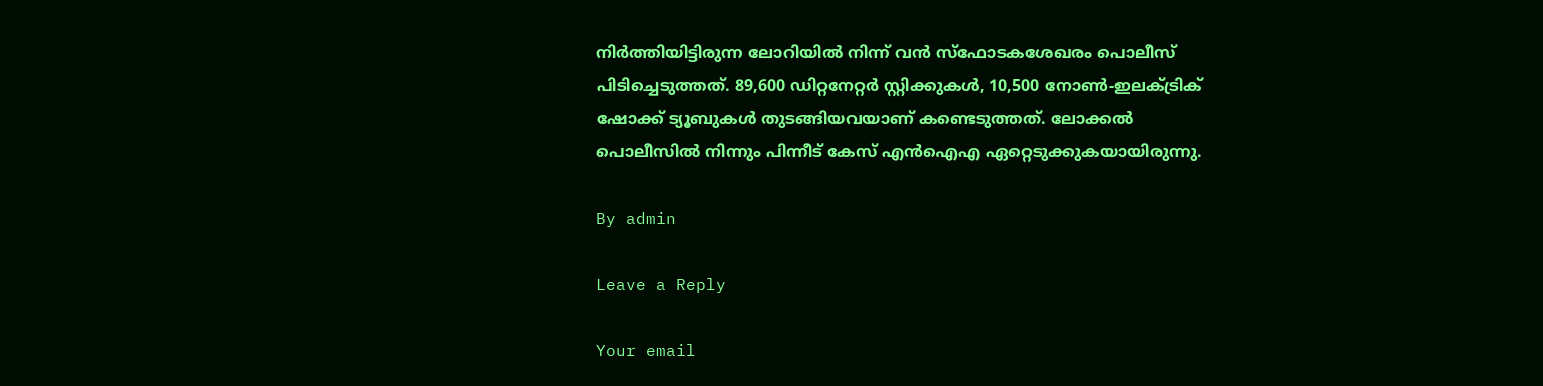നിര്‍ത്തിയിട്ടിരുന്ന ലോറിയില്‍ നിന്ന് വന്‍ സ്‌ഫോടകശേഖരം പൊലീസ് പിടിച്ചെടുത്തത്. 89,600 ഡിറ്റനേറ്റര്‍ സ്റ്റിക്കുകള്‍, 10,500 നോണ്‍-ഇലക്ട്രിക് ഷോക്ക് ട്യൂബുകള്‍ തുടങ്ങിയവയാണ് കണ്ടെടുത്തത്. ലോക്കല്‍ പൊലീസില്‍ നിന്നും പിന്നീട് കേസ് എന്‍ഐഎ ഏറ്റെടുക്കുകയായിരുന്നു.

By admin

Leave a Reply

Your email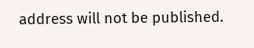address will not be published.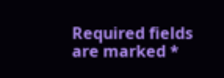Required fields are marked *